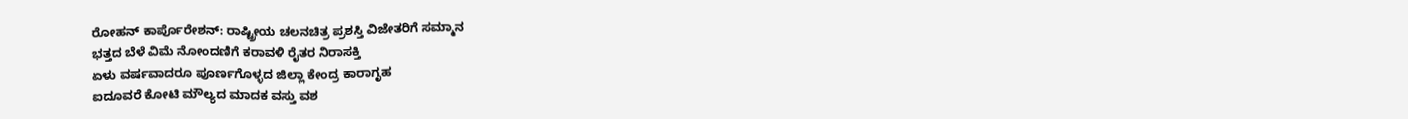ರೋಹನ್ ಕಾರ್ಪೊರೇಶನ್: ರಾಷ್ಟ್ರೀಯ ಚಲನಚಿತ್ರ ಪ್ರಶಸ್ತಿ ವಿಜೇತರಿಗೆ ಸಮ್ಮಾನ
ಭತ್ತದ ಬೆಳೆ ವಿಮೆ ನೋಂದಣಿಗೆ ಕರಾವಳಿ ರೈತರ ನಿರಾಸಕ್ತಿ
ಏಳು ವರ್ಷವಾದರೂ ಪೂರ್ಣಗೊಳ್ಳದ ಜಿಲ್ಲಾ ಕೇಂದ್ರ ಕಾರಾಗೃಹ
ಐದೂವರೆ ಕೋಟಿ ಮೌಲ್ಯದ ಮಾದಕ ವಸ್ತು ವಶ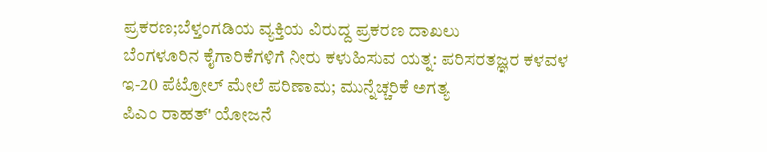ಪ್ರಕರಣ;ಬೆಳ್ತಂಗಡಿಯ ವ್ಯಕ್ತಿಯ ವಿರುದ್ದ ಪ್ರಕರಣ ದಾಖಲು
ಬೆಂಗಳೂರಿನ ಕೈಗಾರಿಕೆಗಳಿಗೆ ನೀರು ಕಳುಹಿಸುವ ಯತ್ನ: ಪರಿಸರತಜ್ಞರ ಕಳವಳ
ಇ-20 ಪೆಟ್ರೋಲ್ ಮೇಲೆ ಪರಿಣಾಮ; ಮುನ್ನೆಚ್ಚರಿಕೆ ಅಗತ್ಯ
ಪಿಎಂ ರಾಹತ್' ಯೋಜನೆ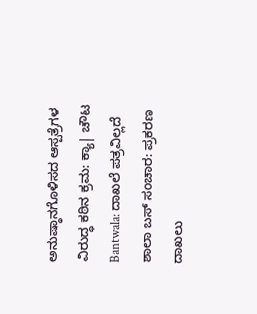ಅನುಷ್ಠಾನಗೊಳಿಸದ ಆಸ್ಪತ್ರೆಗಳ ವಿರುದ್ಧ ಕಠಿನ ಕ್ರಮ: ಕ್ಯಾ| ಚೌಟ
Bantwala: ದಾಖಲೆ ಪತ್ರವಿಲ್ಲದೆ ಶಾಲಾ ಬಸ್ ಸಂಚಾರ: ಪ್ರಕರಣ ದಾಖಲು